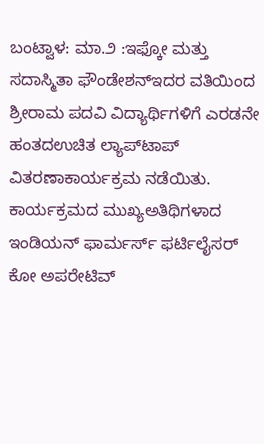ಬಂಟ್ವಾಳ: ಮಾ.೨ :ಇಫ್ಕೋ ಮತ್ತು ಸದಾಸ್ಮಿತಾ ಫೌಂಡೇಶನ್‌ಇದರ ವತಿಯಿಂದ ಶ್ರೀರಾಮ ಪದವಿ ವಿದ್ಯಾರ್ಥಿಗಳಿಗೆ ಎರಡನೇ ಹಂತದಉಚಿತ ಲ್ಯಾಪ್‌ಟಾಪ್ ವಿತರಣಾಕಾರ್ಯಕ್ರಮ ನಡೆಯಿತು. ಕಾರ್ಯಕ್ರಮದ ಮುಖ್ಯಅತಿಥಿಗಳಾದ ಇಂಡಿಯನ್ ಫಾರ್ಮರ್ಸ್ ಫರ್ಟಿಲೈಸರ್ ಕೋ ಅಪರೇಟಿವ್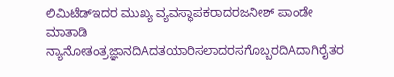ಲಿಮಿಟೆಡ್‌ಇದರ ಮುಖ್ಯ ವ್ಯವಸ್ಥಾಪಕರಾದರಜನೀಶ್ ಪಾಂಡೇ ಮಾತಾಡಿ ನ್ಯಾನೋತಂತ್ರಜ್ಞಾನದಿAದತಯಾರಿಸಲಾದರಸಗೊಬ್ಬರದಿAದಾಗಿರೈತರ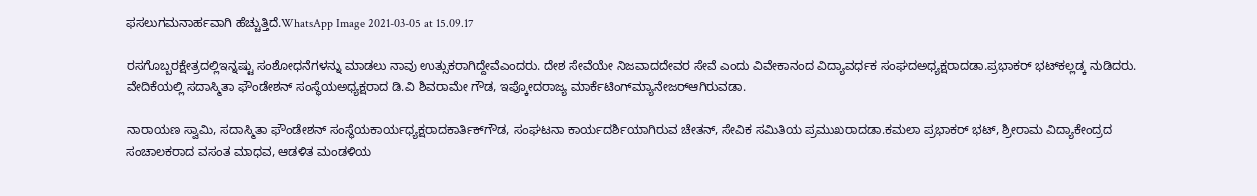ಫಸಲುಗಮನಾರ್ಹವಾಗಿ ಹೆಚ್ಚುತ್ತಿದೆ.WhatsApp Image 2021-03-05 at 15.09.17

ರಸಗೊಬ್ಬರಕ್ಷೇತ್ರದಲ್ಲಿಇನ್ನಷ್ಟು ಸಂಶೋಧನೆಗಳನ್ನು ಮಾಡಲು ನಾವು ಉತ್ಸುಕರಾಗಿದ್ದೇವೆಎಂದರು. ದೇಶ ಸೇವೆಯೇ ನಿಜವಾದದೇವರ ಸೇವೆ ಎಂದು ವಿವೇಕಾನಂದ ವಿದ್ಯಾವರ್ಧಕ ಸಂಘದಅಧ್ಯಕ್ಷರಾದಡಾ.ಪ್ರಭಾಕರ್ ಭಟ್‌ಕಲ್ಲಡ್ಕ ನುಡಿದರು. ವೇದಿಕೆಯಲ್ಲಿ ಸದಾಸ್ಮಿತಾ ಫೌಂಡೇಶನ್ ಸಂಸ್ಥೆಯಅಧ್ಯಕ್ಷರಾದ ಡಿ.ವಿ ಶಿವರಾಮೇ ಗೌಡ, ಇಪ್ಕೋದರಾಜ್ಯ ಮಾರ್ಕೆಟಿಂಗ್‌ಮ್ಯಾನೇಜರ್‌ಆಗಿರುವಡಾ.

ನಾರಾಯಣ ಸ್ವಾಮಿ, ಸದಾಸ್ಮಿತಾ ಫೌಂಡೇಶನ್ ಸಂಸ್ಥೆಯಕಾರ್ಯಧ್ಯಕ್ಷರಾದಕಾರ್ತಿಕ್‌ಗೌಡ, ಸಂಘಟನಾ ಕಾರ್ಯದರ್ಶಿಯಾಗಿರುವ ಚೇತನ್, ಸೇವಿಕ ಸಮಿತಿಯ ಪ್ರಮುಖರಾದಡಾ.ಕಮಲಾ ಪ್ರಭಾಕರ್ ಭಟ್, ಶ್ರೀರಾಮ ವಿದ್ಯಾಕೇಂದ್ರದ ಸಂಚಾಲಕರಾದ ವಸಂತ ಮಾಧವ, ಆಡಳಿತ ಮಂಡಳಿಯ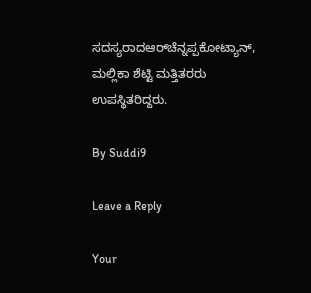ಸದಸ್ಯರಾದಆರ್‌ಚೆನ್ನಪ್ಪಕೋಟ್ಯಾನ್, ಮಲ್ಲಿಕಾ ಶೆಟ್ಟಿ ಮತ್ತಿತರರು ಉಪಸ್ಥಿತರಿದ್ದರು.

By Suddi9

Leave a Reply

Your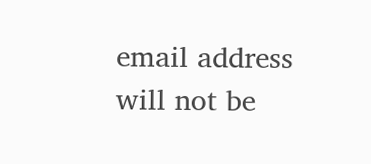email address will not be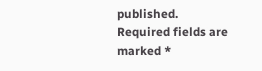published. Required fields are marked *